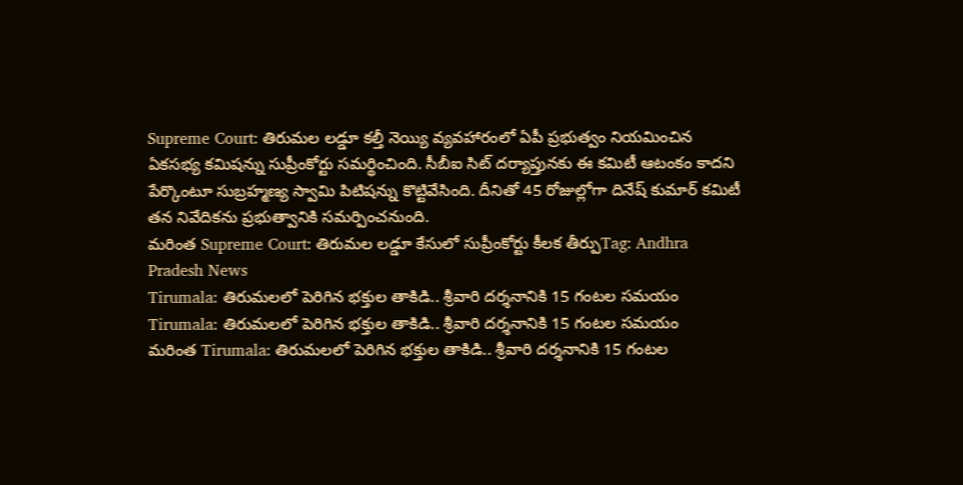Supreme Court: తిరుమల లడ్డూ కల్తీ నెయ్యి వ్యవహారంలో ఏపీ ప్రభుత్వం నియమించిన ఏకసభ్య కమిషన్ను సుప్రీంకోర్టు సమర్థించింది. సీబీఐ సిట్ దర్యాప్తునకు ఈ కమిటీ ఆటంకం కాదని పేర్కొంటూ సుబ్రహ్మణ్య స్వామి పిటిషన్ను కొట్టివేసింది. దీనితో 45 రోజుల్లోగా దినేష్ కుమార్ కమిటీ తన నివేదికను ప్రభుత్వానికి సమర్పించనుంది.
మరింత Supreme Court: తిరుమల లడ్డూ కేసులో సుప్రీంకోర్టు కీలక తీర్పుTag: Andhra Pradesh News
Tirumala: తిరుమలలో పెరిగిన భక్తుల తాకిడి.. శ్రీవారి దర్శనానికి 15 గంటల సమయం
Tirumala: తిరుమలలో పెరిగిన భక్తుల తాకిడి.. శ్రీవారి దర్శనానికి 15 గంటల సమయం
మరింత Tirumala: తిరుమలలో పెరిగిన భక్తుల తాకిడి.. శ్రీవారి దర్శనానికి 15 గంటల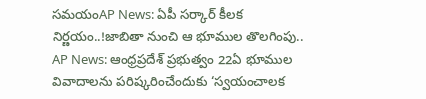సమయంAP News: ఏపీ సర్కార్ కీలక నిర్ణయం..!జాబితా నుంచి ఆ భూముల తొలగింపు..
AP News: ఆంధ్రప్రదేశ్ ప్రభుత్వం 22ఏ భూముల వివాదాలను పరిష్కరించేందుకు ‘స్వయంచాలక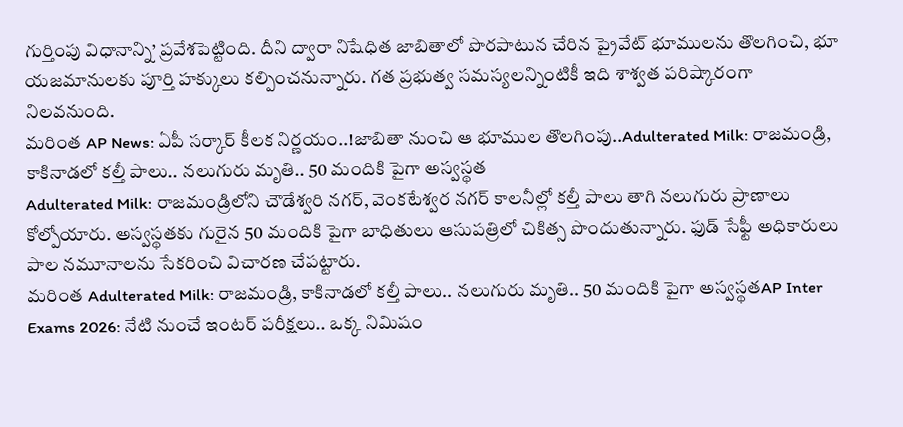గుర్తింపు విధానాన్ని’ ప్రవేశపెట్టింది. దీని ద్వారా నిషేధిత జాబితాలో పొరపాటున చేరిన ప్రైవేట్ భూములను తొలగించి, భూ యజమానులకు పూర్తి హక్కులు కల్పించనున్నారు. గత ప్రభుత్వ సమస్యలన్నింటికీ ఇది శాశ్వత పరిష్కారంగా నిలవనుంది.
మరింత AP News: ఏపీ సర్కార్ కీలక నిర్ణయం..!జాబితా నుంచి ఆ భూముల తొలగింపు..Adulterated Milk: రాజమండ్రి, కాకినాడలో కల్తీ పాలు.. నలుగురు మృతి.. 50 మందికి పైగా అస్వస్థత
Adulterated Milk: రాజమండ్రిలోని చౌడేశ్వరి నగర్, వెంకటేశ్వర నగర్ కాలనీల్లో కల్తీ పాలు తాగి నలుగురు ప్రాణాలు కోల్పోయారు. అస్వస్థతకు గురైన 50 మందికి పైగా బాధితులు ఆసుపత్రిలో చికిత్స పొందుతున్నారు. ఫుడ్ సేఫ్టీ అధికారులు పాల నమూనాలను సేకరించి విచారణ చేపట్టారు.
మరింత Adulterated Milk: రాజమండ్రి, కాకినాడలో కల్తీ పాలు.. నలుగురు మృతి.. 50 మందికి పైగా అస్వస్థతAP Inter Exams 2026: నేటి నుంచే ఇంటర్ పరీక్షలు.. ఒక్క నిమిషం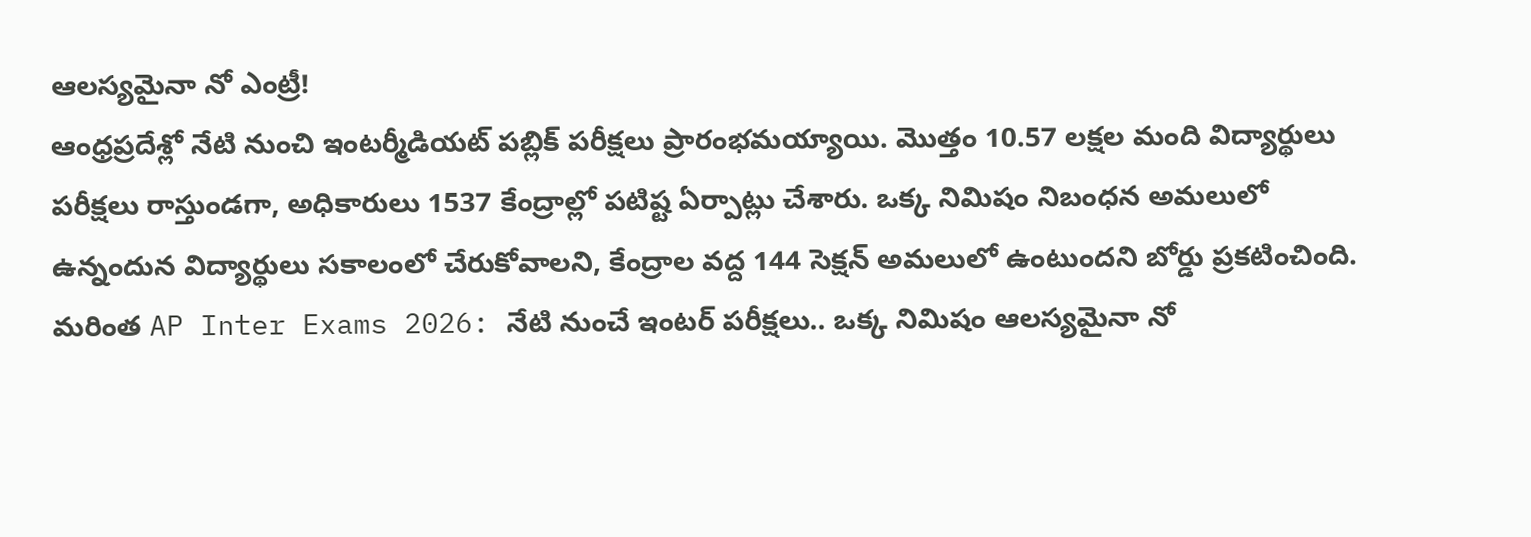ఆలస్యమైనా నో ఎంట్రీ!
ఆంధ్రప్రదేశ్లో నేటి నుంచి ఇంటర్మీడియట్ పబ్లిక్ పరీక్షలు ప్రారంభమయ్యాయి. మొత్తం 10.57 లక్షల మంది విద్యార్థులు పరీక్షలు రాస్తుండగా, అధికారులు 1537 కేంద్రాల్లో పటిష్ట ఏర్పాట్లు చేశారు. ఒక్క నిమిషం నిబంధన అమలులో ఉన్నందున విద్యార్థులు సకాలంలో చేరుకోవాలని, కేంద్రాల వద్ద 144 సెక్షన్ అమలులో ఉంటుందని బోర్డు ప్రకటించింది.
మరింత AP Inter Exams 2026: నేటి నుంచే ఇంటర్ పరీక్షలు.. ఒక్క నిమిషం ఆలస్యమైనా నో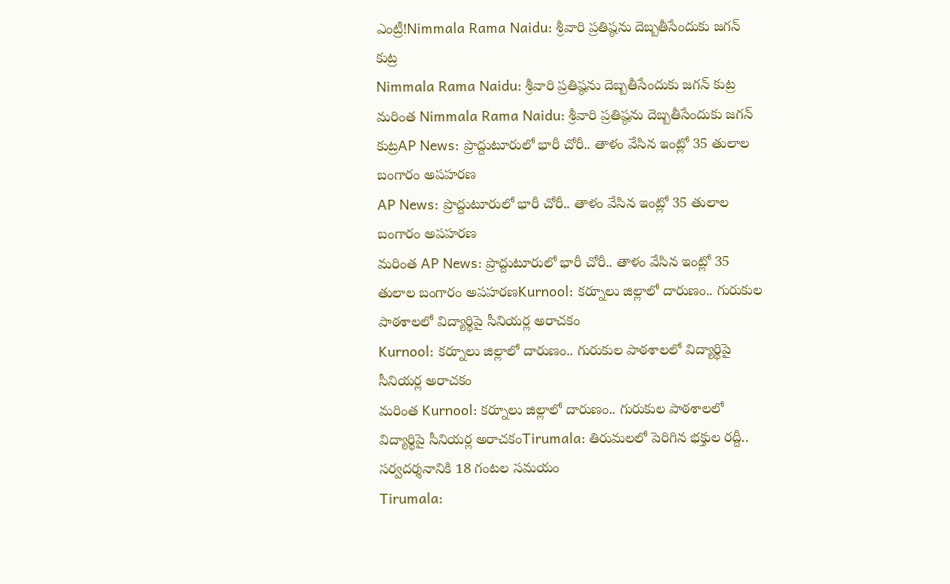ఎంట్రీ!Nimmala Rama Naidu: శ్రీవారి ప్రతిష్ఠను దెబ్బతీసేందుకు జగన్ కుట్ర
Nimmala Rama Naidu: శ్రీవారి ప్రతిష్ఠను దెబ్బతీసేందుకు జగన్ కుట్ర
మరింత Nimmala Rama Naidu: శ్రీవారి ప్రతిష్ఠను దెబ్బతీసేందుకు జగన్ కుట్రAP News: ప్రొద్దుటూరులో భారీ చోరీ.. తాళం వేసిన ఇంట్లో 35 తులాల బంగారం అపహరణ
AP News: ప్రొద్దుటూరులో భారీ చోరీ.. తాళం వేసిన ఇంట్లో 35 తులాల బంగారం అపహరణ
మరింత AP News: ప్రొద్దుటూరులో భారీ చోరీ.. తాళం వేసిన ఇంట్లో 35 తులాల బంగారం అపహరణKurnool: కర్నూలు జిల్లాలో దారుణం.. గురుకుల పాఠశాలలో విద్యార్థిపై సీనియర్ల అరాచకం
Kurnool: కర్నూలు జిల్లాలో దారుణం.. గురుకుల పాఠశాలలో విద్యార్థిపై సీనియర్ల అరాచకం
మరింత Kurnool: కర్నూలు జిల్లాలో దారుణం.. గురుకుల పాఠశాలలో విద్యార్థిపై సీనియర్ల అరాచకంTirumala: తిరుమలలో పెరిగిన భక్తుల రద్దీ.. సర్వదర్శనానికి 18 గంటల సమయం
Tirumala: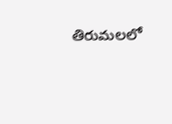తిరుమలలో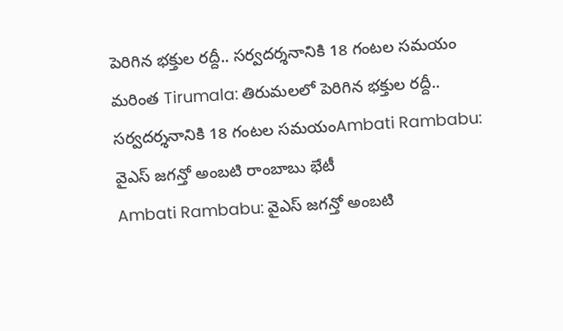పెరిగిన భక్తుల రద్దీ.. సర్వదర్శనానికి 18 గంటల సమయం
మరింత Tirumala: తిరుమలలో పెరిగిన భక్తుల రద్దీ.. సర్వదర్శనానికి 18 గంటల సమయంAmbati Rambabu: వైఎస్ జగన్తో అంబటి రాంబాబు భేటీ
Ambati Rambabu: వైఎస్ జగన్తో అంబటి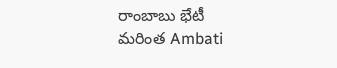రాంబాబు భేటీ
మరింత Ambati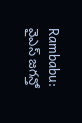Rambabu: వైఎస్ జగన్తో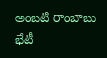అంబటి రాంబాబు భేటీ